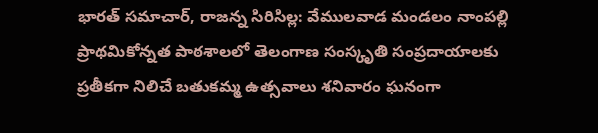భారత్ సమాచార్, రాజన్న సిరిసిల్ల: వేములవాడ మండలం నాంపల్లి ప్రాథమికోన్నత పాఠశాలలో తెలంగాణ సంస్కృతి సంప్రదాయాలకు ప్రతీకగా నిలిచే బతుకమ్మ ఉత్సవాలు శనివారం ఘనంగా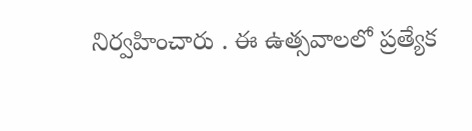నిర్వహించారు . ఈ ఉత్సవాలలో ప్రత్యేక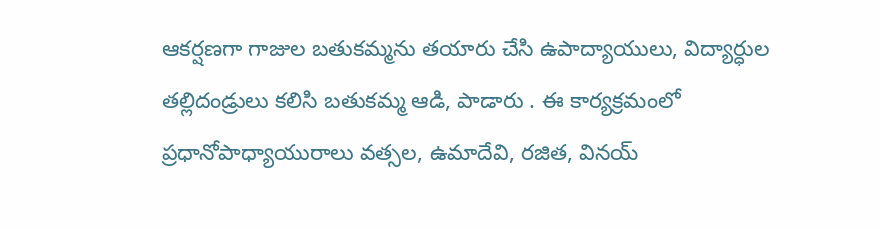ఆకర్షణగా గాజుల బతుకమ్మను తయారు చేసి ఉపాద్యాయులు, విద్యార్ధుల తల్లిదండ్రులు కలిసి బతుకమ్మ ఆడి, పాడారు . ఈ కార్యక్రమంలో ప్రధానోపాధ్యాయురాలు వత్సల, ఉమాదేవి, రజిత, వినయ్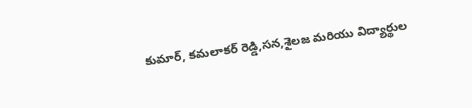కుమార్, కమలాకర్ రెడ్డి,సన,శైలజ మరియు విద్యార్థుల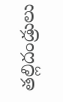తల్లిదండ్రులు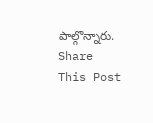పాల్గొన్నారు.
Share This Post